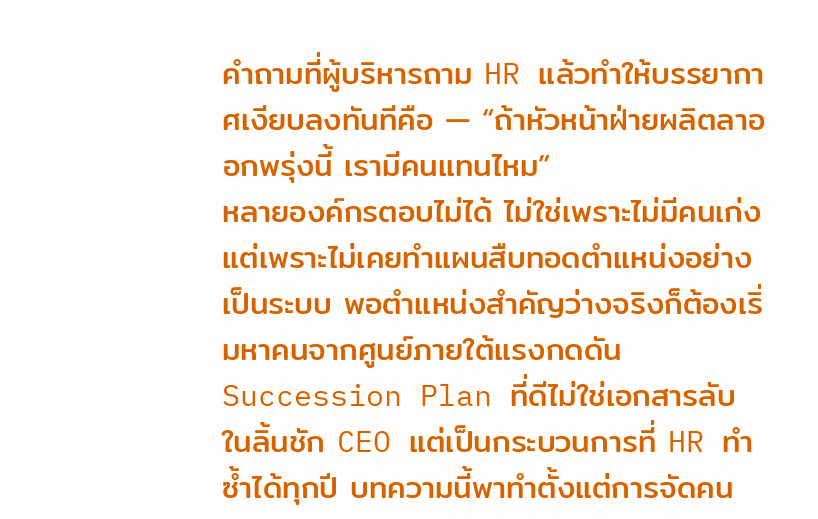คำถามที่ผู้บริหารถาม HR แล้วทำให้บรรยากาศเงียบลงทันทีคือ — “ถ้าหัวหน้าฝ่ายผลิตลาออกพรุ่งนี้ เรามีคนแทนไหม”
หลายองค์กรตอบไม่ได้ ไม่ใช่เพราะไม่มีคนเก่ง แต่เพราะไม่เคยทำแผนสืบทอดตำแหน่งอย่างเป็นระบบ พอตำแหน่งสำคัญว่างจริงก็ต้องเริ่มหาคนจากศูนย์ภายใต้แรงกดดัน
Succession Plan ที่ดีไม่ใช่เอกสารลับในลิ้นชัก CEO แต่เป็นกระบวนการที่ HR ทำซ้ำได้ทุกปี บทความนี้พาทำตั้งแต่การจัดคน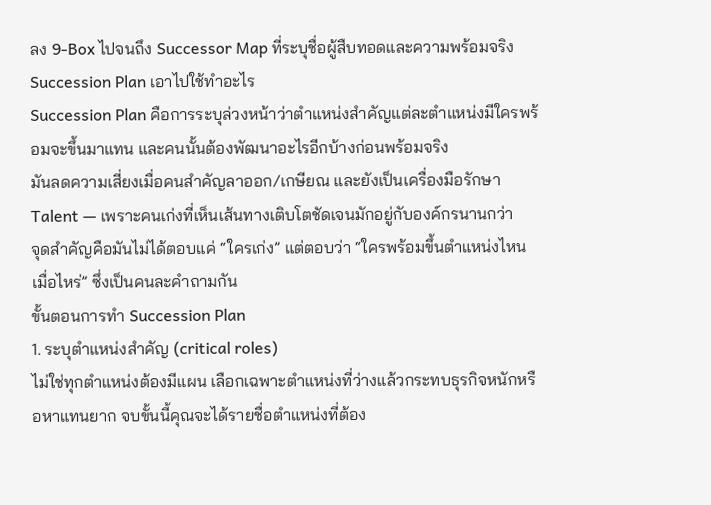ลง 9-Box ไปจนถึง Successor Map ที่ระบุชื่อผู้สืบทอดและความพร้อมจริง
Succession Plan เอาไปใช้ทำอะไร
Succession Plan คือการระบุล่วงหน้าว่าตำแหน่งสำคัญแต่ละตำแหน่งมีใครพร้อมจะขึ้นมาแทน และคนนั้นต้องพัฒนาอะไรอีกบ้างก่อนพร้อมจริง
มันลดความเสี่ยงเมื่อคนสำคัญลาออก/เกษียณ และยังเป็นเครื่องมือรักษา Talent — เพราะคนเก่งที่เห็นเส้นทางเติบโตชัดเจนมักอยู่กับองค์กรนานกว่า
จุดสำคัญคือมันไม่ได้ตอบแค่ “ใครเก่ง” แต่ตอบว่า “ใครพร้อมขึ้นตำแหน่งไหน เมื่อไหร่” ซึ่งเป็นคนละคำถามกัน
ขั้นตอนการทำ Succession Plan
1. ระบุตำแหน่งสำคัญ (critical roles)
ไม่ใช่ทุกตำแหน่งต้องมีแผน เลือกเฉพาะตำแหน่งที่ว่างแล้วกระทบธุรกิจหนักหรือหาแทนยาก จบขั้นนี้คุณจะได้รายชื่อตำแหน่งที่ต้อง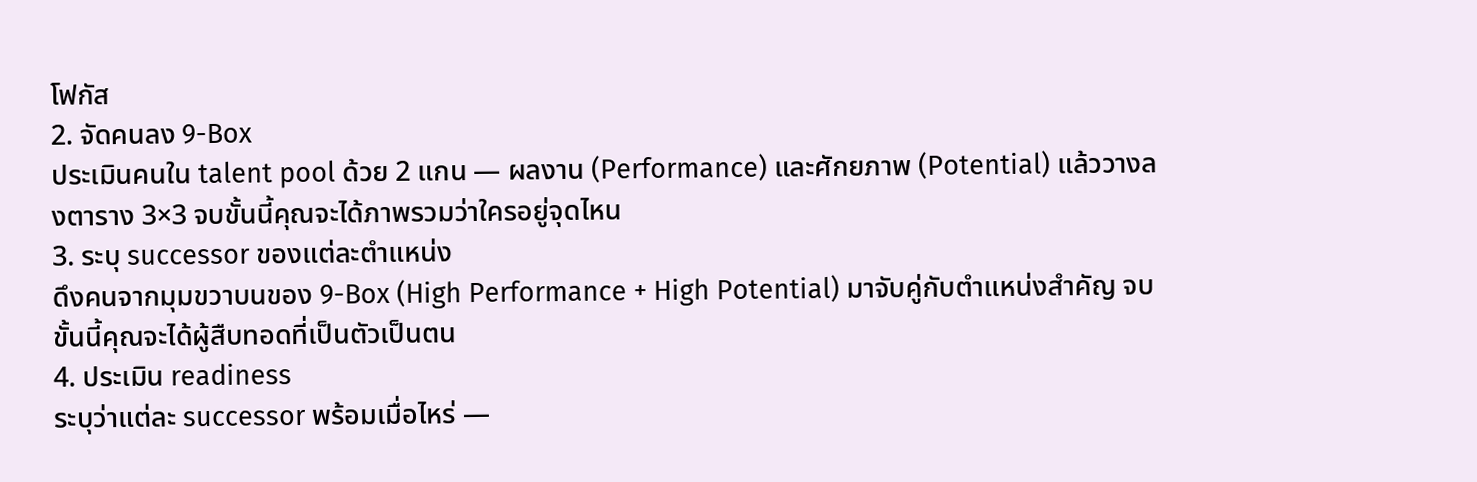โฟกัส
2. จัดคนลง 9-Box
ประเมินคนใน talent pool ด้วย 2 แกน — ผลงาน (Performance) และศักยภาพ (Potential) แล้ววางลงตาราง 3×3 จบขั้นนี้คุณจะได้ภาพรวมว่าใครอยู่จุดไหน
3. ระบุ successor ของแต่ละตำแหน่ง
ดึงคนจากมุมขวาบนของ 9-Box (High Performance + High Potential) มาจับคู่กับตำแหน่งสำคัญ จบขั้นนี้คุณจะได้ผู้สืบทอดที่เป็นตัวเป็นตน
4. ประเมิน readiness
ระบุว่าแต่ละ successor พร้อมเมื่อไหร่ —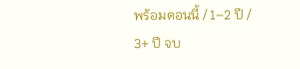พร้อมตอนนี้ / 1–2 ปี / 3+ ปี จบ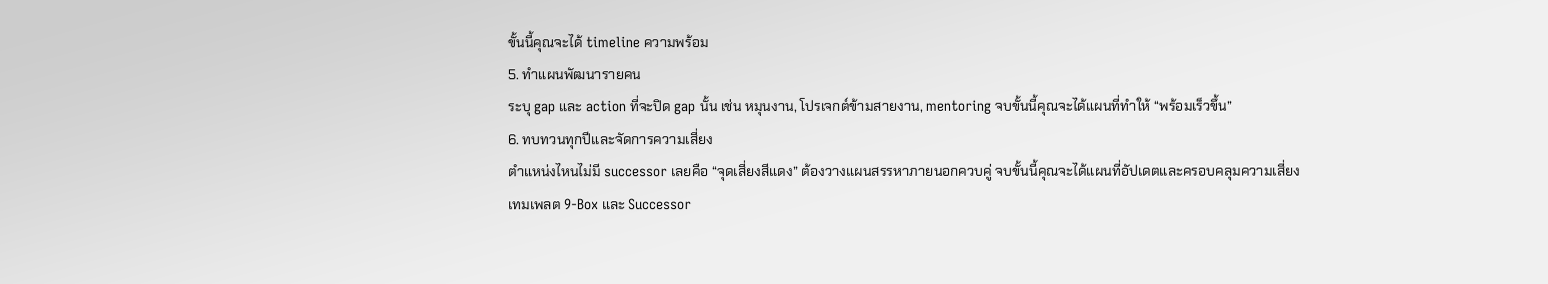ขั้นนี้คุณจะได้ timeline ความพร้อม
5. ทำแผนพัฒนารายคน
ระบุ gap และ action ที่จะปิด gap นั้น เช่น หมุนงาน, โปรเจกต์ข้ามสายงาน, mentoring จบขั้นนี้คุณจะได้แผนที่ทำให้ “พร้อมเร็วขึ้น”
6. ทบทวนทุกปีและจัดการความเสี่ยง
ตำแหน่งไหนไม่มี successor เลยคือ “จุดเสี่ยงสีแดง” ต้องวางแผนสรรหาภายนอกควบคู่ จบขั้นนี้คุณจะได้แผนที่อัปเดตและครอบคลุมความเสี่ยง
เทมเพลต 9-Box และ Successor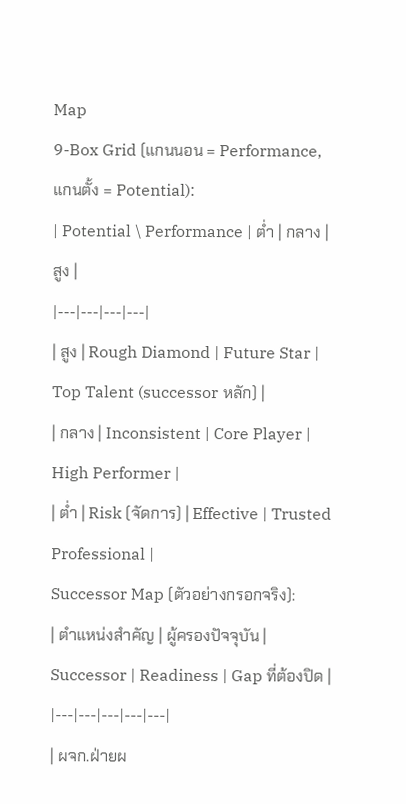Map
9-Box Grid (แกนนอน = Performance, แกนตั้ง = Potential):
| Potential \ Performance | ต่ำ | กลาง | สูง |
|---|---|---|---|
| สูง | Rough Diamond | Future Star | Top Talent (successor หลัก) |
| กลาง | Inconsistent | Core Player | High Performer |
| ต่ำ | Risk (จัดการ) | Effective | Trusted Professional |
Successor Map (ตัวอย่างกรอกจริง):
| ตำแหน่งสำคัญ | ผู้ครองปัจจุบัน | Successor | Readiness | Gap ที่ต้องปิด |
|---|---|---|---|---|
| ผจก.ฝ่ายผ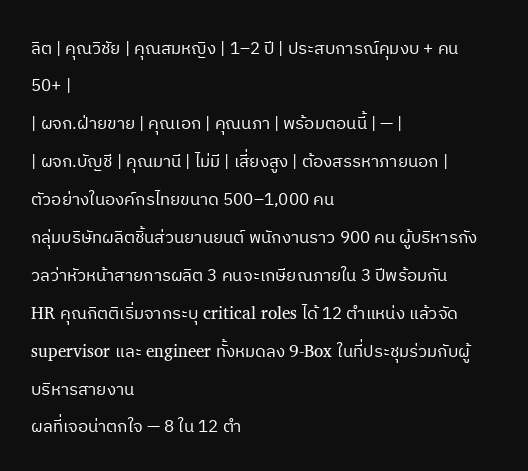ลิต | คุณวิชัย | คุณสมหญิง | 1–2 ปี | ประสบการณ์คุมงบ + คน 50+ |
| ผจก.ฝ่ายขาย | คุณเอก | คุณนภา | พร้อมตอนนี้ | — |
| ผจก.บัญชี | คุณมานี | ไม่มี | เสี่ยงสูง | ต้องสรรหาภายนอก |
ตัวอย่างในองค์กรไทยขนาด 500–1,000 คน
กลุ่มบริษัทผลิตชิ้นส่วนยานยนต์ พนักงานราว 900 คน ผู้บริหารกังวลว่าหัวหน้าสายการผลิต 3 คนจะเกษียณภายใน 3 ปีพร้อมกัน
HR คุณกิตติเริ่มจากระบุ critical roles ได้ 12 ตำแหน่ง แล้วจัด supervisor และ engineer ทั้งหมดลง 9-Box ในที่ประชุมร่วมกับผู้บริหารสายงาน
ผลที่เจอน่าตกใจ — 8 ใน 12 ตำ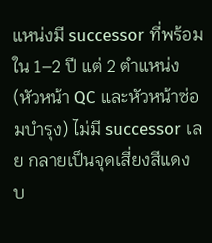แหน่งมี successor ที่พร้อมใน 1–2 ปี แต่ 2 ตำแหน่ง (หัวหน้า QC และหัวหน้าซ่อมบำรุง) ไม่มี successor เลย กลายเป็นจุดเสี่ยงสีแดง
บ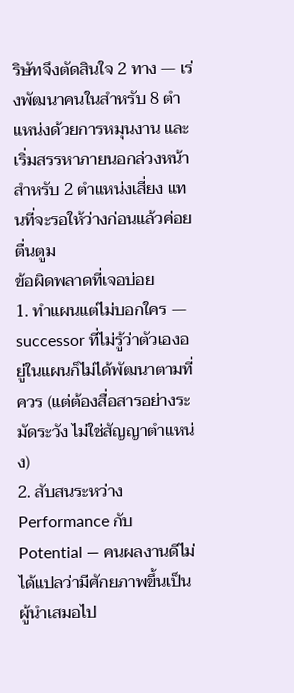ริษัทจึงตัดสินใจ 2 ทาง — เร่งพัฒนาคนในสำหรับ 8 ตำแหน่งด้วยการหมุนงาน และเริ่มสรรหาภายนอกล่วงหน้าสำหรับ 2 ตำแหน่งเสี่ยง แทนที่จะรอให้ว่างก่อนแล้วค่อยตื่นตูม
ข้อผิดพลาดที่เจอบ่อย
1. ทำแผนแต่ไม่บอกใคร — successor ที่ไม่รู้ว่าตัวเองอยู่ในแผนก็ไม่ได้พัฒนาตามที่ควร (แต่ต้องสื่อสารอย่างระมัดระวัง ไม่ใช่สัญญาตำแหน่ง)
2. สับสนระหว่าง Performance กับ Potential — คนผลงานดีไม่ได้แปลว่ามีศักยภาพขึ้นเป็นผู้นำเสมอไป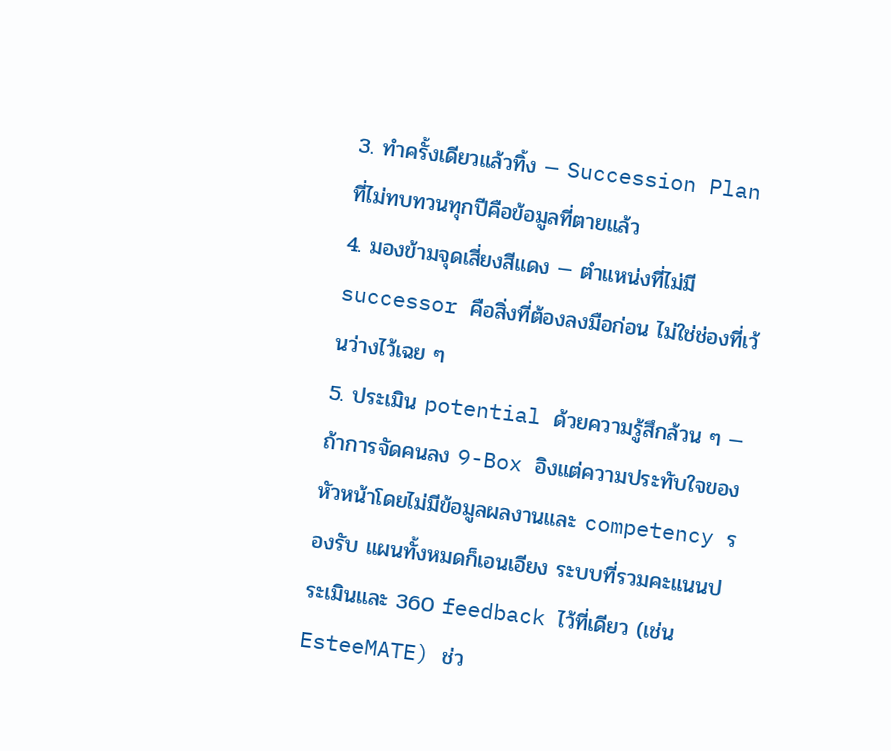3. ทำครั้งเดียวแล้วทิ้ง — Succession Plan ที่ไม่ทบทวนทุกปีคือข้อมูลที่ตายแล้ว
4. มองข้ามจุดเสี่ยงสีแดง — ตำแหน่งที่ไม่มี successor คือสิ่งที่ต้องลงมือก่อน ไม่ใช่ช่องที่เว้นว่างไว้เฉย ๆ
5. ประเมิน potential ด้วยความรู้สึกล้วน ๆ — ถ้าการจัดคนลง 9-Box อิงแต่ความประทับใจของหัวหน้าโดยไม่มีข้อมูลผลงานและ competency รองรับ แผนทั้งหมดก็เอนเอียง ระบบที่รวมคะแนนประเมินและ 360 feedback ไว้ที่เดียว (เช่น EsteeMATE) ช่ว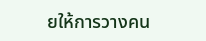ยให้การวางคน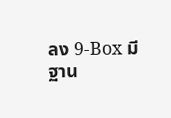ลง 9-Box มีฐาน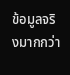ข้อมูลจริงมากกว่า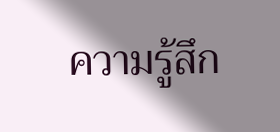ความรู้สึก